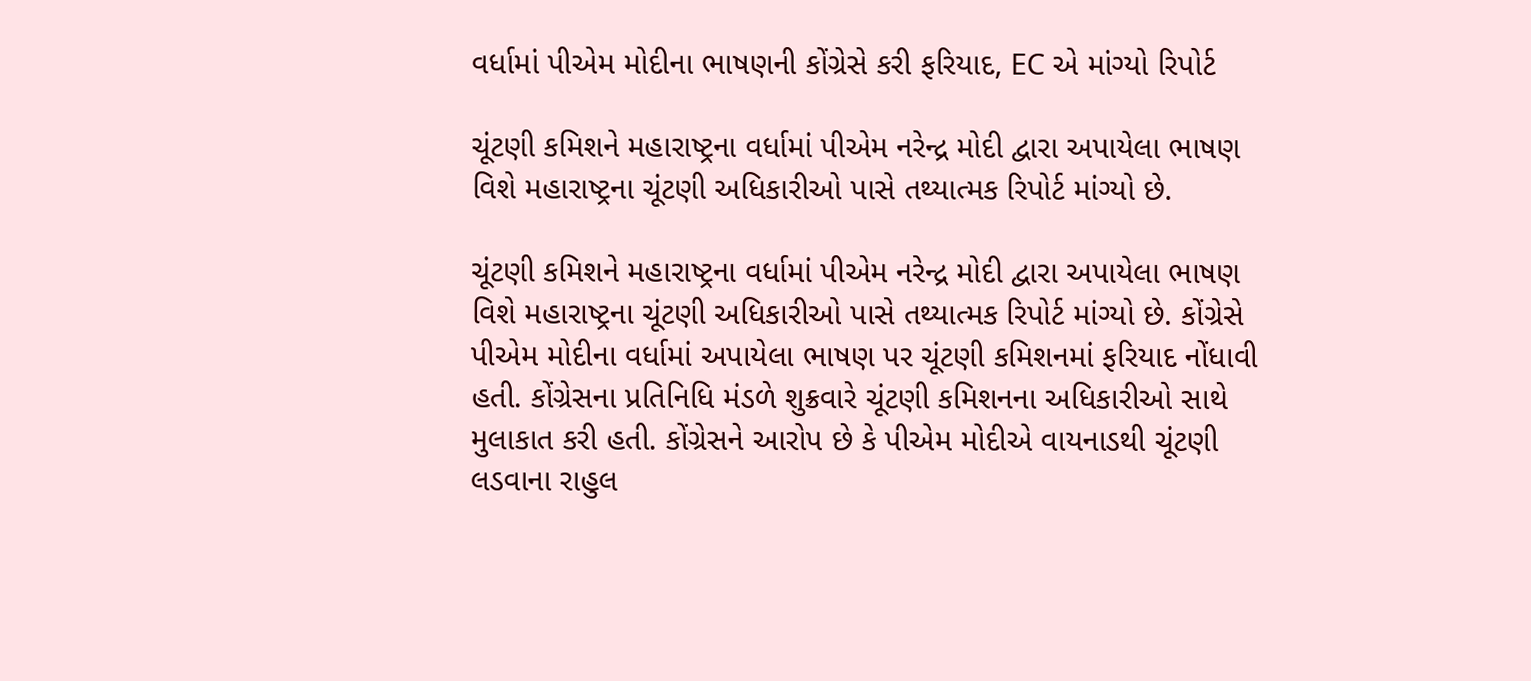વર્ધામાં પીએમ મોદીના ભાષણની કોંગ્રેસે કરી ફરિયાદ, EC એ માંગ્યો રિપોર્ટ

ચૂંટણી કમિશને મહારાષ્ટ્રના વર્ધામાં પીએમ નરેન્દ્ર મોદી દ્વારા અપાયેલા ભાષણ વિશે મહારાષ્ટ્રના ચૂંટણી અધિકારીઓ પાસે તથ્યાત્મક રિપોર્ટ માંગ્યો છે.

ચૂંટણી કમિશને મહારાષ્ટ્રના વર્ધામાં પીએમ નરેન્દ્ર મોદી દ્વારા અપાયેલા ભાષણ વિશે મહારાષ્ટ્રના ચૂંટણી અધિકારીઓ પાસે તથ્યાત્મક રિપોર્ટ માંગ્યો છે. કોંગ્રેસે પીએમ મોદીના વર્ધામાં અપાયેલા ભાષણ પર ચૂંટણી કમિશનમાં ફરિયાદ નોંધાવી હતી. કોંગ્રેસના પ્રતિનિધિ મંડળે શુક્રવારે ચૂંટણી કમિશનના અધિકારીઓ સાથે મુલાકાત કરી હતી. કોંગ્રેસને આરોપ છે કે પીએમ મોદીએ વાયનાડથી ચૂંટણી લડવાના રાહુલ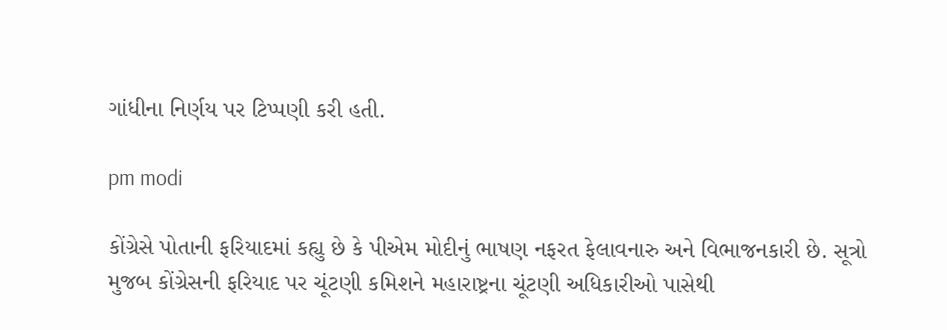ગાંધીના નિર્ણય પર ટિપ્પણી કરી હતી.

pm modi

કોંગ્રેસે પોતાની ફરિયાદમાં કહ્યુ છે કે પીએમ મોદીનું ભાષણ નફરત ફેલાવનારુ અને વિભાજનકારી છે. સૂત્રો મુજબ કોંગ્રેસની ફરિયાદ પર ચૂંટણી કમિશને મહારાષ્ટ્રના ચૂંટણી અધિકારીઓ પાસેથી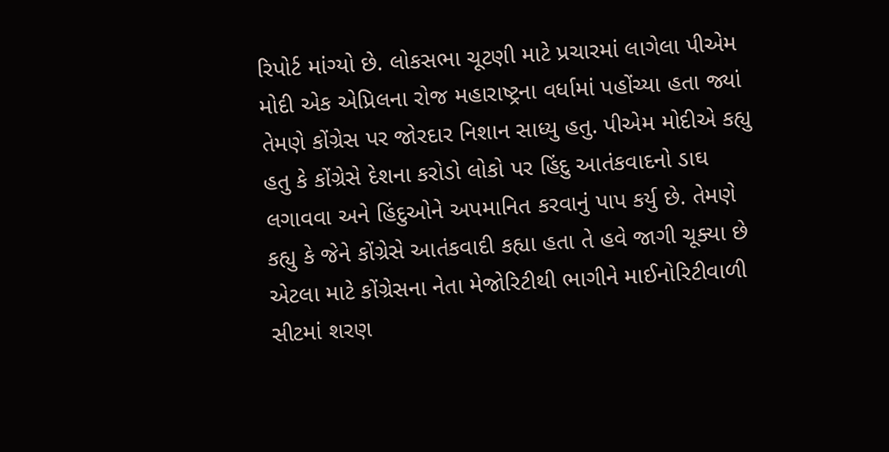રિપોર્ટ માંગ્યો છે. લોકસભા ચૂટણી માટે પ્રચારમાં લાગેલા પીએમ મોદી એક એપ્રિલના રોજ મહારાષ્ટ્રના વર્ધામાં પહોંચ્યા હતા જ્યાં તેમણે કોંગ્રેસ પર જોરદાર નિશાન સાધ્યુ હતુ. પીએમ મોદીએ કહ્યુ હતુ કે કોંગ્રેસે દેશના કરોડો લોકો પર હિંદુ આતંકવાદનો ડાઘ લગાવવા અને હિંદુઓને અપમાનિત કરવાનું પાપ કર્યુ છે. તેમણે કહ્યુ કે જેને કોંગ્રેસે આતંકવાદી કહ્યા હતા તે હવે જાગી ચૂક્યા છે એટલા માટે કોંગ્રેસના નેતા મેજોરિટીથી ભાગીને માઈનોરિટીવાળી સીટમાં શરણ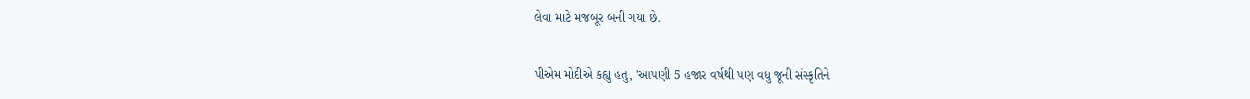લેવા માટે મજબૂર બની ગયા છે.

પીએમ મોદીએ કહ્યુ હતુ, 'આપણી 5 હજાર વર્ષથી પણ વધુ જૂની સંસ્કૃતિને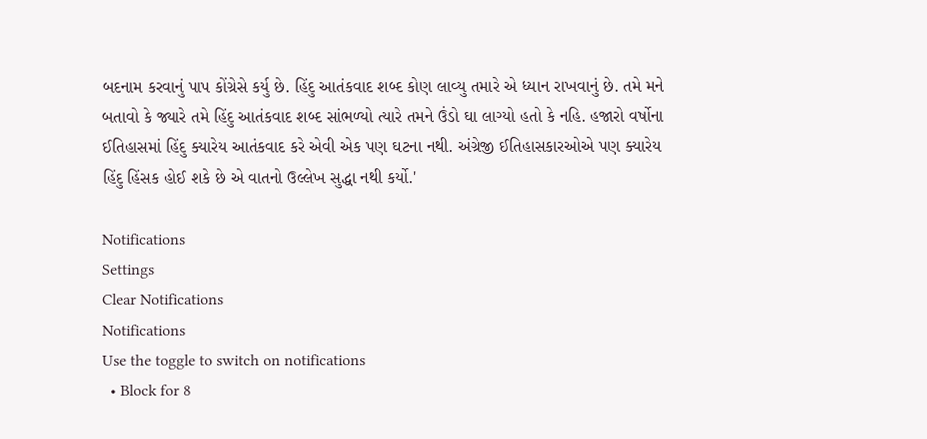બદનામ કરવાનું પાપ કોંગ્રેસે કર્યુ છે. હિંદુ આતંકવાદ શબ્દ કોણ લાવ્યુ તમારે એ ધ્યાન રાખવાનું છે. તમે મને બતાવો કે જ્યારે તમે હિંદુ આતંકવાદ શબ્દ સાંભળ્યો ત્યારે તમને ઉંડો ઘા લાગ્યો હતો કે નહિ. હજારો વર્ષોના ઈતિહાસમાં હિંદુ ક્યારેય આતંકવાદ કરે એવી એક પણ ઘટના નથી. અંગ્રેજી ઈતિહાસકારઓએ પણ ક્યારેય હિંદુ હિંસક હોઈ શકે છે એ વાતનો ઉલ્લેખ સુદ્ધા નથી કર્યો.'

Notifications
Settings
Clear Notifications
Notifications
Use the toggle to switch on notifications
  • Block for 8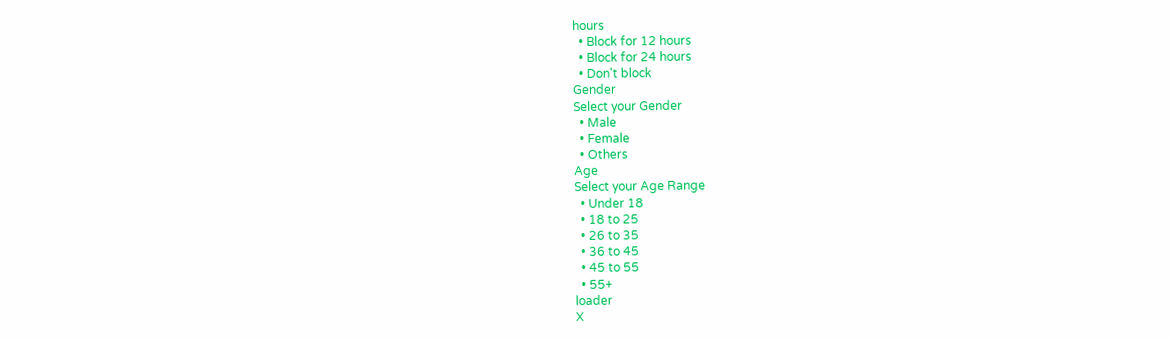hours
  • Block for 12 hours
  • Block for 24 hours
  • Don't block
Gender
Select your Gender
  • Male
  • Female
  • Others
Age
Select your Age Range
  • Under 18
  • 18 to 25
  • 26 to 35
  • 36 to 45
  • 45 to 55
  • 55+
loader
X